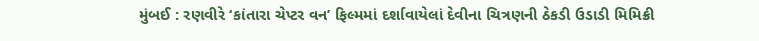મુંબઈ : રણવીરે ‘કાંતારા ચેપ્ટર વન’ ફિલ્મમાં દર્શાવાયેલાં દેવીના ચિત્રણની ઠેકડી ઉડાડી મિમિક્રી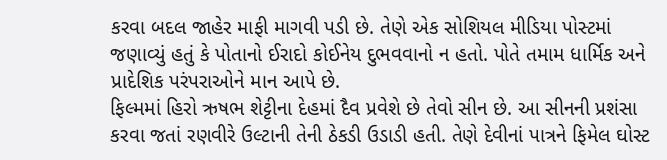કરવા બદલ જાહેર માફી માગવી પડી છે. તેણે એક સોશિયલ મીડિયા પોસ્ટમાં જણાવ્યું હતું કે પોતાનો ઈરાદો કોઈનેય દુભવવાનો ન હતો. પોતે તમામ ધાર્મિક અને પ્રાદેશિક પરંપરાઓને માન આપે છે.
ફિલ્મમાં હિરો ઋષભ શેટ્ટીના દેહમાં દૈવ પ્રવેશે છે તેવો સીન છે. આ સીનની પ્રશંસા કરવા જતાં રણવીરે ઉલ્ટાની તેની ઠેકડી ઉડાડી હતી. તેણે દેવીનાં પાત્રને ફિમેલ ઘોસ્ટ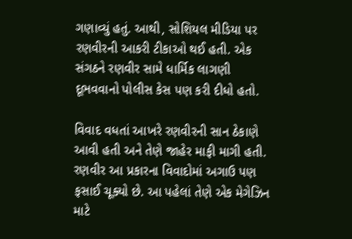ગણાવ્યું હતું. આથી, સોશિયલ મીડિયા પર રણવીરની આકરી ટીકાઓ થઈ હતી. એક સંગઠને રણવીર સામે ધાર્મિક લાગણી દૂભવવાનો પોલીસ કેસ પણ કરી દીધો હતો.

વિવાદ વધતાં આખરે રણવીરની સાન ઠેકાણે આવી હતી અને તેણે જાહેર માફી માગી હતી. રણવીર આ પ્રકારના વિવાદોમાં અગાઉ પણ ફસાઈ ચૂક્યો છે. આ પહેલાં તેણે એક મેગેઝિન માટે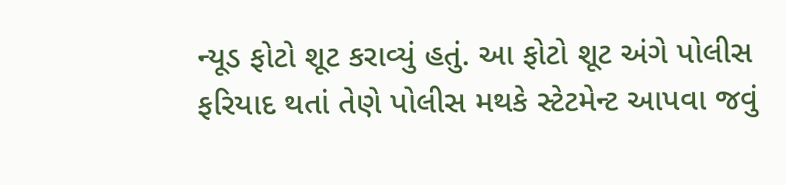ન્યૂડ ફોટો શૂટ કરાવ્યું હતું. આ ફોટો શૂટ અંગે પોલીસ ફરિયાદ થતાં તેણે પોલીસ મથકે સ્ટેટમેન્ટ આપવા જવું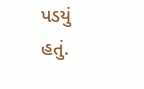પડયું હતું.